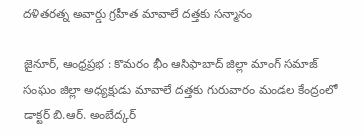దళితరత్న అవార్డు గ్రహీత మావాలే దత్తకు సన్మానం

జైనూర్, ఆంధ్రప్రభ : కొమరం భీం ఆసిఫాబాద్ జిల్లా మాంగ్ సమాజ్ సంఘం జిల్లా అధ్యక్షుడు మావాలే దత్తకు గురువారం మండల కేంద్రంలో డాక్టర్ బి.ఆర్. అంబేద్కర్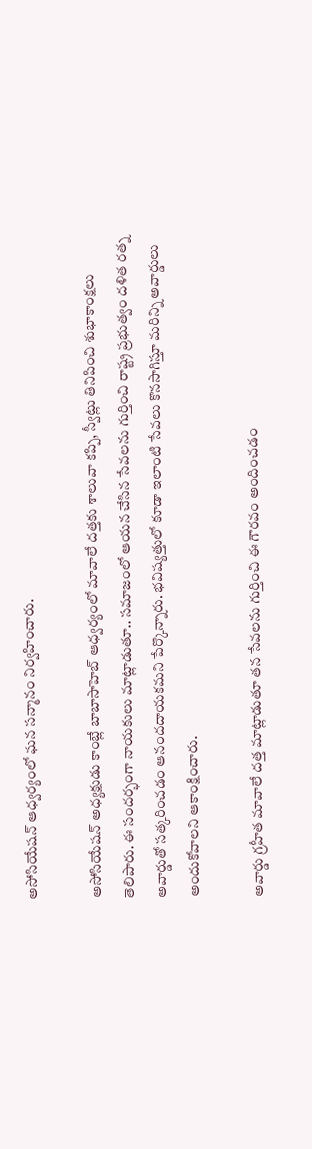అసోసియేషన్ ఆధ్వర్యంలో ఘన సన్మానం నిర్వహించారు.

అసోసియేషన్ అధ్యక్షుడు కాంబ్లే బాబాసాహెబ్ ఆధ్వర్యంలో మావాలే దత్తకు శాలువా కప్పి, స్వీట్లు తినిపించి శుభాకాంక్షలు తెలిపారు. ఈ సందర్భంగా నాయకులు మాట్లాడుతూ.. సమాజంలో ఆయన చేసిన సేవలను గుర్తించి రాష్ట్ర ప్రభుత్వం దళిత రత్న అవార్డుతో సత్కరించడం ఆనందదాయకమని పేర్కొన్నారు. భవిష్యత్తులో కూడా ఇలాంటి సేవలు కొనసాగిస్తూ మరిన్ని అవార్డులు అందుకోవాలని ఆకాంక్షించారు.

అవార్డు గ్రహీత మావాలే దత్త మాట్లాడుతూ తన సేవలను గుర్తించి ఈ గౌరవం అందించడం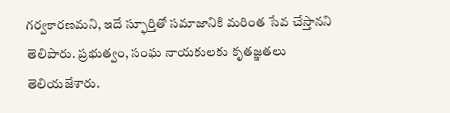గర్వకారణమని, ఇదే స్ఫూర్తితో సమాజానికి మరింత సేవ చేస్తానని తెలిపారు. ప్రభుత్వం, సంఘ నాయకులకు కృతజ్ఞతలు తెలియజేశారు.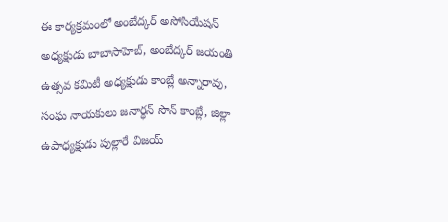ఈ కార్యక్రమంలో అంబేద్కర్ అసోసియేషన్ అధ్యక్షుడు బాబాసాహెబ్, అంబేద్కర్ జయంతి ఉత్సవ కమిటీ అధ్యక్షుడు కాంబ్లే అన్నారావు, సంఘ నాయకులు జనార్ధన్ సొన్ కాంబ్లే, జిల్లా ఉపాధ్యక్షుడు పుల్లారే విజయ్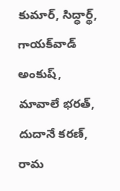కుమార్, సిద్ధార్థ్, గాయక్‌వాడ్ అంకుష్, మావాలే భరత్, దుదానే కరణ్, రామ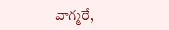వాగ్మరే,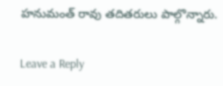హనుమంత్ రావు తదితరులు పాల్గొన్నారు.

Leave a Reply